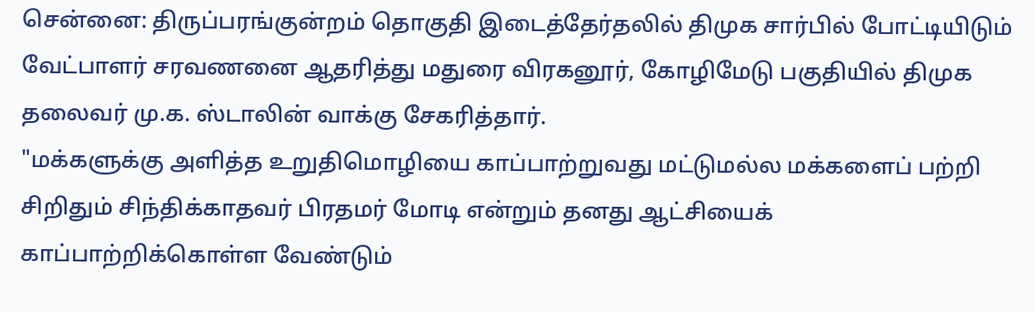சென்னை: திருப்பரங்குன்றம் தொகுதி இடைத்தேர்தலில் திமுக சார்பில் போட்டியிடும் வேட்பாளர் சரவணனை ஆதரித்து மதுரை விரகனூர், கோழிமேடு பகுதியில் திமுக தலைவர் மு.க. ஸ்டாலின் வாக்கு சேகரித்தார்.
"மக்களுக்கு அளித்த உறுதிமொழியை காப்பாற்றுவது மட்டுமல்ல மக்களைப் பற்றி சிறிதும் சிந்திக்காதவர் பிரதமர் மோடி என்றும் தனது ஆட்சியைக் காப்பாற்றிக்கொள்ள வேண்டும்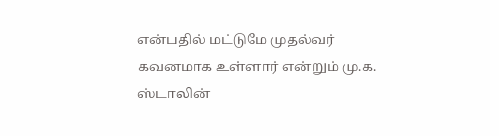என்பதில் மட்டுமே முதல்வர் கவனமாக உள்ளார் என்றும் மு.க. ஸ்டாலின்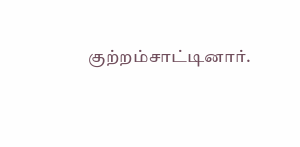குற்றம்சாட்டினார்.